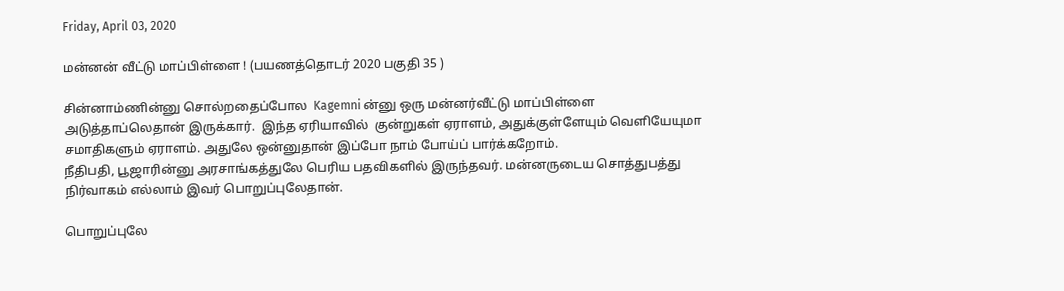Friday, April 03, 2020

மன்னன் வீட்டு மாப்பிள்ளை ! (பயணத்தொடர் 2020 பகுதி 35 )

சின்னாம்ணின்னு சொல்றதைப்போல  Kagemni ன்னு ஒரு மன்னர்வீட்டு மாப்பிள்ளை அடுத்தாப்லெதான் இருக்கார்.  இந்த ஏரியாவில்  குன்றுகள் ஏராளம், அதுக்குள்ளேயும் வெளியேயுமா  சமாதிகளும் ஏராளம். அதுலே ஒன்னுதான் இப்போ நாம் போய்ப் பார்க்கறோம்.
நீதிபதி, பூஜாரின்னு அரசாங்கத்துலே பெரிய பதவிகளில் இருந்தவர். மன்னருடைய சொத்துபத்து நிர்வாகம் எல்லாம் இவர் பொறுப்புலேதான்.

பொறுப்புலே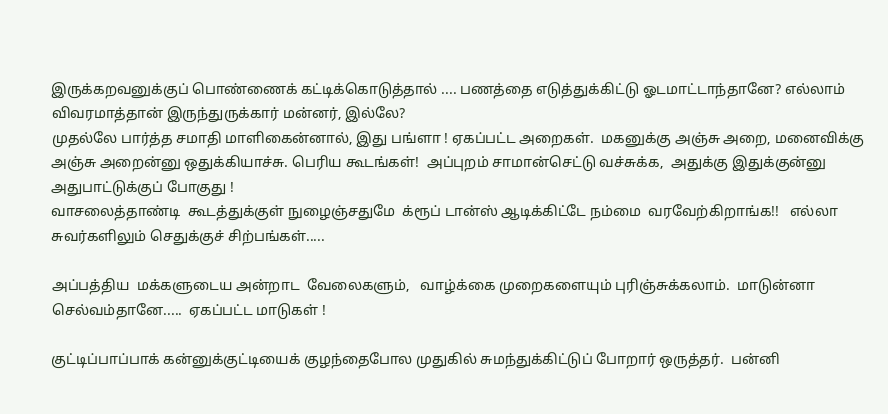இருக்கறவனுக்குப் பொண்ணைக் கட்டிக்கொடுத்தால் .... பணத்தை எடுத்துக்கிட்டு ஓடமாட்டாந்தானே? எல்லாம் விவரமாத்தான் இருந்துருக்கார் மன்னர், இல்லே?
முதல்லே பார்த்த சமாதி மாளிகைன்னால், இது பங்ளா ! ஏகப்பட்ட அறைகள்.  மகனுக்கு அஞ்சு அறை, மனைவிக்கு அஞ்சு அறைன்னு ஒதுக்கியாச்சு. பெரிய கூடங்கள்!  அப்புறம் சாமான்செட்டு வச்சுக்க,  அதுக்கு இதுக்குன்னு அதுபாட்டுக்குப் போகுது !
வாசலைத்தாண்டி  கூடத்துக்குள் நுழைஞ்சதுமே  க்ரூப் டான்ஸ் ஆடிக்கிட்டே நம்மை  வரவேற்கிறாங்க!!   எல்லா சுவர்களிலும் செதுக்குச் சிற்பங்கள்.....

அப்பத்திய  மக்களுடைய அன்றாட  வேலைகளும்,   வாழ்க்கை முறைகளையும் புரிஞ்சுக்கலாம்.  மாடுன்னா செல்வம்தானே.....  ஏகப்பட்ட மாடுகள் !

குட்டிப்பாப்பாக் கன்னுக்குட்டியைக் குழந்தைபோல முதுகில் சுமந்துக்கிட்டுப் போறார் ஒருத்தர்.  பன்னி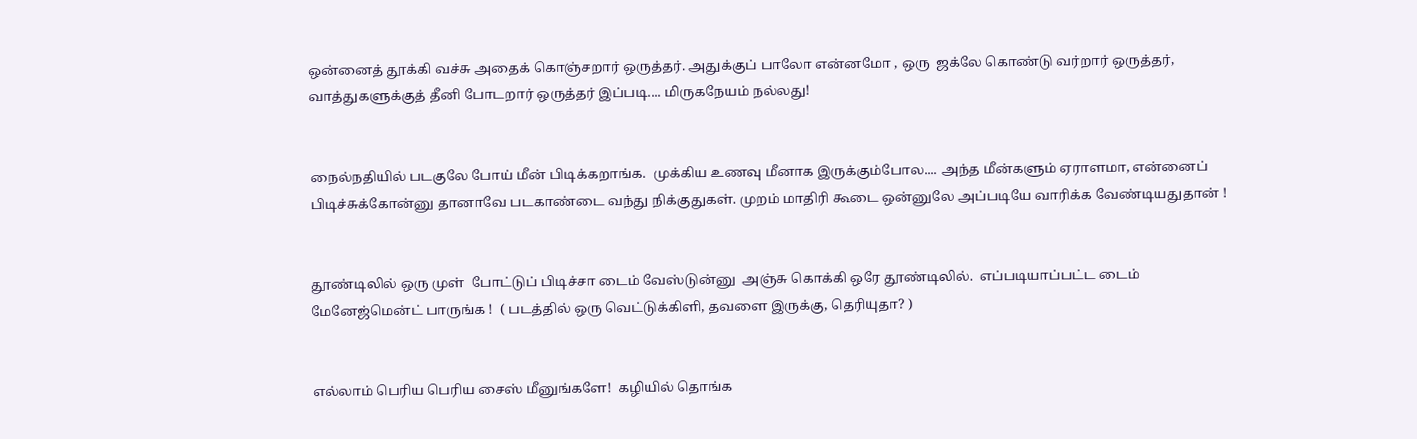ஒன்னைத் தூக்கி வச்சு அதைக் கொஞ்சறார் ஒருத்தர். அதுக்குப் பாலோ என்னமோ , ஒரு  ஜக்லே கொண்டு வர்றார் ஒருத்தர், வாத்துகளுக்குத் தீனி போடறார் ஒருத்தர் இப்படி.... மிருகநேயம் நல்லது!


நைல்நதியில் படகுலே போய் மீன் பிடிக்கறாங்க.  முக்கிய உணவு மீனாக இருக்கும்போல.... அந்த மீன்களும் ஏராளமா, என்னைப் பிடிச்சுக்கோன்னு தானாவே படகாண்டை வந்து நிக்குதுகள். முறம் மாதிரி கூடை ஒன்னுலே அப்படியே வாரிக்க வேண்டியதுதான் !


தூண்டிலில் ஒரு முள்  போட்டுப் பிடிச்சா டைம் வேஸ்டுன்னு  அஞ்சு கொக்கி ஒரே தூண்டிலில்.  எப்படியாப்பட்ட டைம் மேனேஜ்மென்ட் பாருங்க !  ( படத்தில் ஒரு வெட்டுக்கிளி, தவளை இருக்கு, தெரியுதா? )


எல்லாம் பெரிய பெரிய சைஸ் மீனுங்களே!  கழியில் தொங்க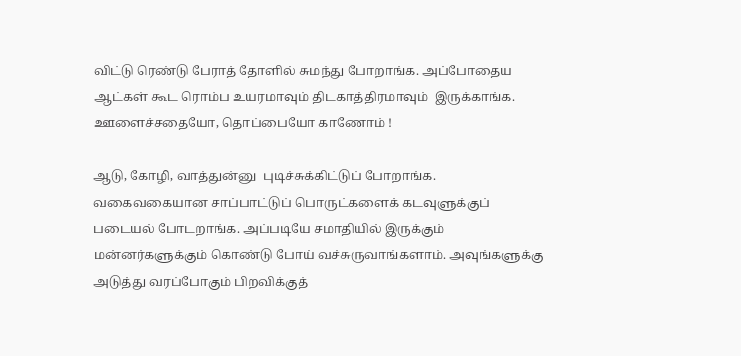விட்டு ரெண்டு பேராத் தோளில் சுமந்து போறாங்க. அப்போதைய ஆட்கள் கூட ரொம்ப உயரமாவும் திடகாத்திரமாவும்  இருக்காங்க. ஊளைச்சதையோ, தொப்பையோ காணோம் !

ஆடு, கோழி, வாத்துன்னு  புடிச்சுக்கிட்டுப் போறாங்க.  வகைவகையான சாப்பாட்டுப் பொருட்களைக் கடவுளுக்குப் படையல் போடறாங்க. அப்படியே சமாதியில் இருக்கும்  மன்னர்களுக்கும் கொண்டு போய் வச்சுருவாங்களாம். அவுங்களுக்கு  அடுத்து வரப்போகும் பிறவிக்குத்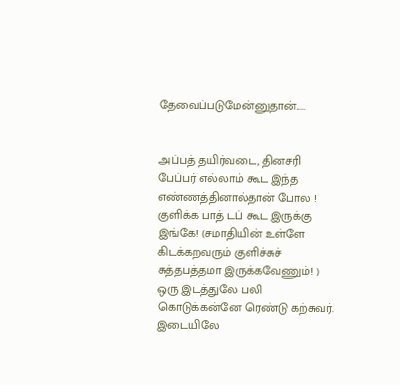தேவைப்படுமேன்னுதான்.....


அப்பத் தயிர்வடை, தினசரி பேப்பர் எல்லாம் கூட இந்த  எண்ணத்தினால்தான் போல !
குளிக்க பாத் டப் கூட இருக்கு இங்கே! (சமாதியின் உள்ளே கிடக்கறவரும் குளிச்சுச் சுத்தபத்தமா இருக்கவேணும்! )
ஒரு இடத்துலே பலி கொடுக்கன்னே ரெண்டு கற்சுவர். இடையிலே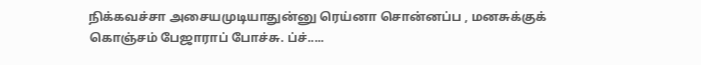நிக்கவச்சா அசையமுடியாதுன்னு ரெய்னா சொன்னப்ப , மனசுக்குக் கொஞ்சம் பேஜாராப் போச்சு. ப்ச்.....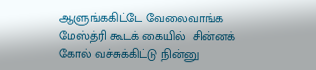ஆளுங்ககிட்டே வேலைவாங்க மேஸ்த்ரி கூடக் கையில்  சின்னக் கோல் வச்சுக்கிட்டு நின்னு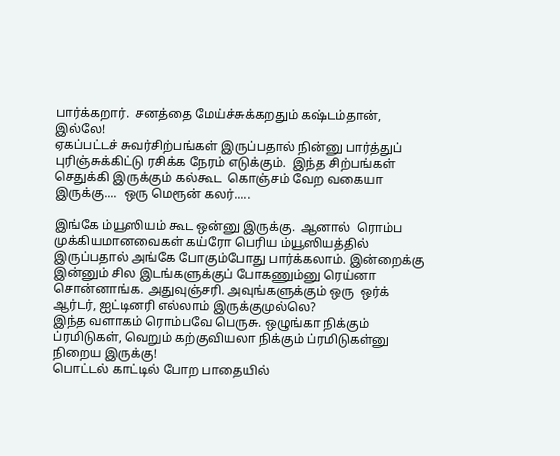பார்க்கறார்.  சனத்தை மேய்ச்சுக்கறதும் கஷ்டம்தான், இல்லே!
ஏகப்பட்டச் சுவர்சிற்பங்கள் இருப்பதால் நின்னு பார்த்துப் புரிஞ்சுக்கிட்டு ரசிக்க நேரம் எடுக்கும்.  இந்த சிற்பங்கள் செதுக்கி இருக்கும் கல்கூட  கொஞ்சம் வேற வகையா இருக்கு....  ஒரு மெரூன் கலர்.....

இங்கே ம்யூஸியம் கூட ஒன்னு இருக்கு.  ஆனால்  ரொம்ப முக்கியமானவைகள் கய்ரோ பெரிய ம்யூஸியத்தில் இருப்பதால் அங்கே போகும்போது பார்க்கலாம். இன்றைக்கு இன்னும் சில இடங்களுக்குப் போகணும்னு ரெய்னா சொன்னாங்க. அதுவுஞ்சரி. அவுங்களுக்கும் ஒரு  ஒர்க் ஆர்டர், ஐட்டினரி எல்லாம் இருக்குமுல்லெ?
இந்த வளாகம் ரொம்பவே பெருசு. ஒழுங்கா நிக்கும் ப்ரமிடுகள், வெறும் கற்குவியலா நிக்கும் ப்ரமிடுகள்னு  நிறைய இருக்கு!
பொட்டல் காட்டில் போற பாதையில்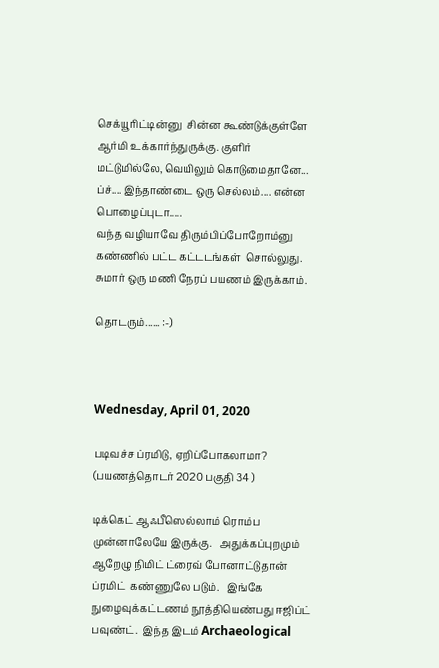செக்யூரிட்டின்னு  சின்ன கூண்டுக்குள்ளே ஆர்மி உக்கார்ந்துருக்கு. குளிர் மட்டுமில்லே, வெயிலும் கொடுமைதானே... ப்ச்.... இந்தாண்டை ஒரு செல்லம்.... என்ன பொழைப்புடா.....
வந்த வழியாவே திரும்பிப்போறோம்னு  கண்ணில் பட்ட கட்டடங்கள்  சொல்லுது.  சுமார் ஒரு மணி நேரப் பயணம் இருக்காம்.

தொடரும்...... :-)



Wednesday, April 01, 2020

படிவச்ச ப்ரமிடு, ஏறிப்போகலாமா? (பயணத்தொடர் 2020 பகுதி 34 )

டிக்கெட் ஆஃபீஸெல்லாம் ரொம்ப முன்னாலேயே இருக்கு.   அதுக்கப்புறமும் ஆறேழு நிமிட் ட்ரைவ் போனாட்டுதான் ப்ரமிட்  கண்ணுலே படும்.   இங்கே நுழைவுக்கட்டணம் நூத்தியெண்பது ஈஜிப்ட் பவுண்ட்.  இந்த இடம் Archaeological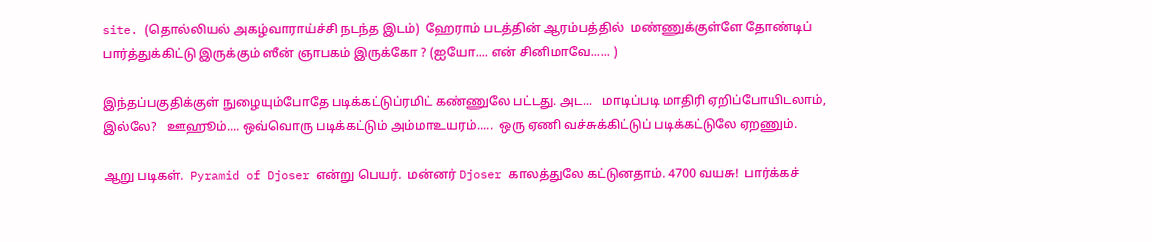site. (தொல்லியல் அகழ்வாராய்ச்சி நடந்த இடம்)  ஹேராம் படத்தின் ஆரம்பத்தில்  மண்ணுக்குள்ளே தோண்டிப் பார்த்துக்கிட்டு இருக்கும் ஸீன் ஞாபகம் இருக்கோ ? (ஐயோ.... என் சினிமாவே...... )

இந்தப்பகுதிக்குள் நுழையும்போதே படிக்கட்டுப்ரமிட் கண்ணுலே பட்டது. அட...   மாடிப்படி மாதிரி ஏறிப்போயிடலாம், இல்லே?   ஊஹூம்.... ஒவ்வொரு படிக்கட்டும் அம்மாஉயரம்.....  ஒரு ஏணி வச்சுக்கிட்டுப் படிக்கட்டுலே ஏறணும்.

ஆறு படிகள்.  Pyramid of Djoser என்று பெயர்.  மன்னர் Djoser காலத்துலே கட்டுனதாம். 4700 வயசு!  பார்க்கச்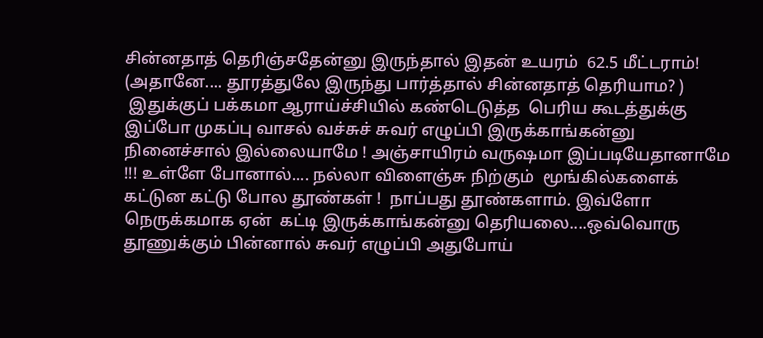சின்னதாத் தெரிஞ்சதேன்னு இருந்தால் இதன் உயரம்  62.5 மீட்டராம்!  (அதானே.... தூரத்துலே இருந்து பார்த்தால் சின்னதாத் தெரியாம? )
 இதுக்குப் பக்கமா ஆராய்ச்சியில் கண்டெடுத்த  பெரிய கூடத்துக்கு இப்போ முகப்பு வாசல் வச்சுச் சுவர் எழுப்பி இருக்காங்கன்னு நினைச்சால் இல்லையாமே ! அஞ்சாயிரம் வருஷமா இப்படியேதானாமே !!! உள்ளே போனால்.... நல்லா விளைஞ்சு நிற்கும்  மூங்கில்களைக் கட்டுன கட்டு போல தூண்கள் !  நாப்பது தூண்களாம். இவ்ளோ நெருக்கமாக ஏன்  கட்டி இருக்காங்கன்னு தெரியலை....ஒவ்வொரு தூணுக்கும் பின்னால் சுவர் எழுப்பி அதுபோய்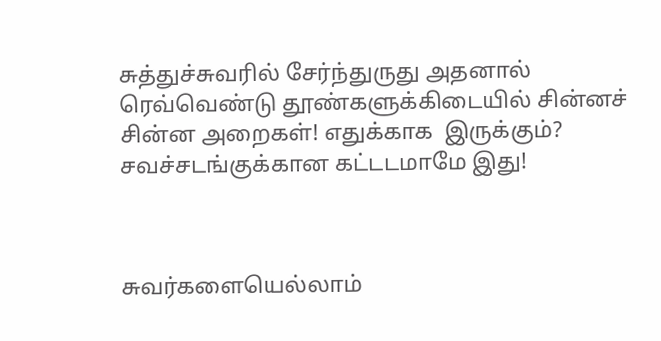சுத்துச்சுவரில் சேர்ந்துருது அதனால்  ரெவ்வெண்டு தூண்களுக்கிடையில் சின்னச் சின்ன அறைகள்! எதுக்காக  இருக்கும்? சவச்சடங்குக்கான கட்டடமாமே இது!



சுவர்களையெல்லாம்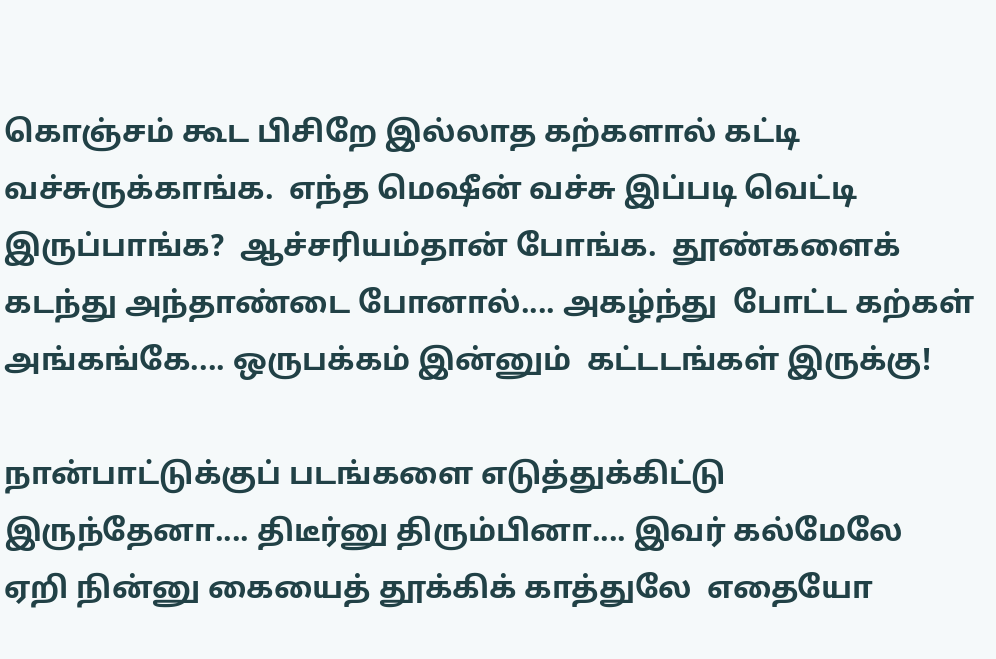கொஞ்சம் கூட பிசிறே இல்லாத கற்களால் கட்டி வச்சுருக்காங்க.  எந்த மெஷீன் வச்சு இப்படி வெட்டி இருப்பாங்க?  ஆச்சரியம்தான் போங்க.  தூண்களைக் கடந்து அந்தாண்டை போனால்.... அகழ்ந்து  போட்ட கற்கள் அங்கங்கே.... ஒருபக்கம் இன்னும்  கட்டடங்கள் இருக்கு!

நான்பாட்டுக்குப் படங்களை எடுத்துக்கிட்டு இருந்தேனா.... திடீர்னு திரும்பினா.... இவர் கல்மேலே ஏறி நின்னு கையைத் தூக்கிக் காத்துலே  எதையோ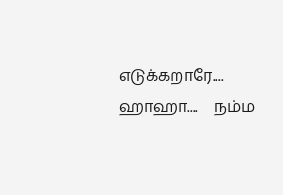எடுக்கறாரே.... ஹாஹா....    நம்ம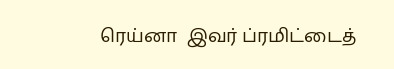ரெய்னா  இவர் ப்ரமிட்டைத்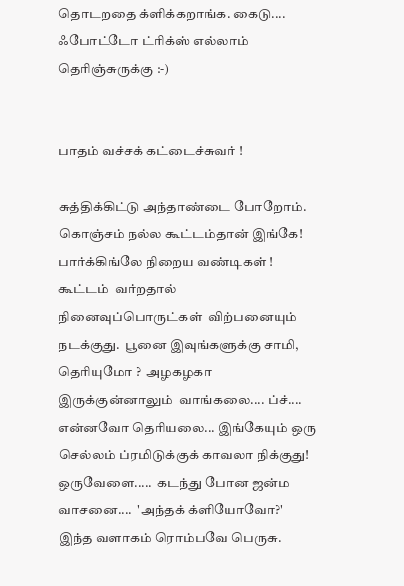தொடறதை க்ளிக்கறாங்க. கைடு....  ஃபோட்டோ ட்ரிக்ஸ் எல்லாம் தெரிஞ்சுருக்கு :-)


பாதம் வச்சக் கட்டைச்சுவர் !

சுத்திக்கிட்டு அந்தாண்டை போறோம். கொஞ்சம் நல்ல கூட்டம்தான் இங்கே!  பார்க்கிங்லே நிறைய வண்டிகள் ! கூட்டம்  வர்றதால்  நினைவுப்பொருட்கள்  விற்பனையும் நடக்குது.  பூனை இவுங்களுக்கு சாமி, தெரியுமோ ?  அழகழகா இருக்குன்னாலும்  வாங்கலை.... ப்ச்....
என்னவோ தெரியலை... இங்கேயும் ஒரு செல்லம் ப்ரமிடுக்குக் காவலா நிக்குது!  ஒருவேளை.....  கடந்து போன ஜன்ம வாசனை....  'அந்தக் க்ளியோவோ?'
இந்த வளாகம் ரொம்பவே பெருசு.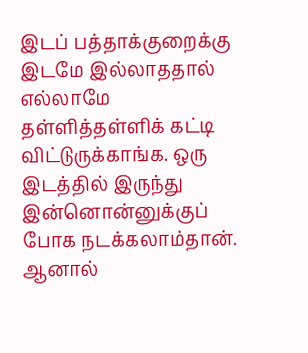இடப் பத்தாக்குறைக்கு இடமே இல்லாததால் எல்லாமே  தள்ளித்தள்ளிக் கட்டி விட்டுருக்காங்க. ஒரு இடத்தில் இருந்து இன்னொன்னுக்குப் போக நடக்கலாம்தான். ஆனால்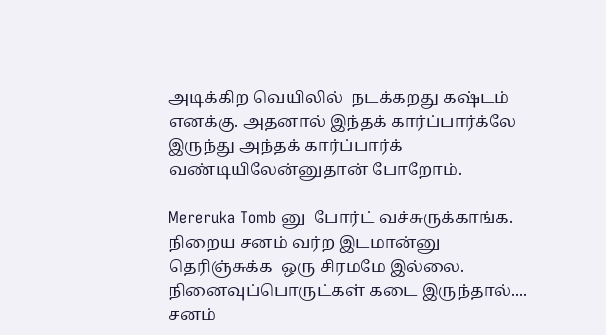அடிக்கிற வெயிலில்  நடக்கறது கஷ்டம் எனக்கு. அதனால் இந்தக் கார்ப்பார்க்லே இருந்து அந்தக் கார்ப்பார்க் வண்டியிலேன்னுதான் போறோம்.

Mereruka Tomb னு  போர்ட் வச்சுருக்காங்க.
நிறைய சனம் வர்ற இடமான்னு தெரிஞ்சுக்க  ஒரு சிரமமே இல்லை. நினைவுப்பொருட்கள் கடை இருந்தால்.... சனம்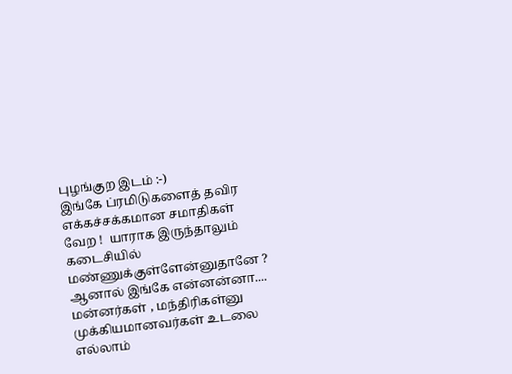புழங்குற இடம் :-)
இங்கே ப்ரமிடுகளைத் தவிர  எக்கச்சக்கமான சமாதிகள் வேற !  யாராக இருந்தாலும் கடைசியில் மண்ணுக்குள்ளேன்னுதானே ? ஆனால் இங்கே என்னன்னா....   மன்னர்கள் , மந்திரிகள்னு முக்கியமானவர்கள் உடலை எல்லாம்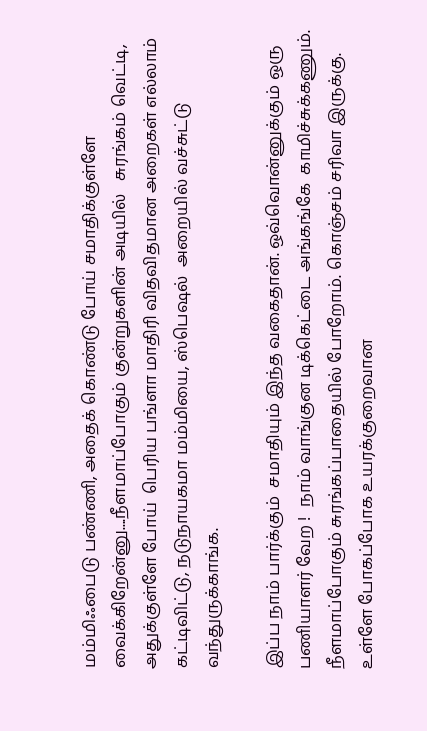மம்மிஃபைடு பண்ணி, அதைக் கொண்டு போய் சமாதிக்குள்ளே வைக்கிறேன்னு....நீளமாப்போகும் குன்றுகளின் அடியில்   சுரங்கம் வெட்டி, அதுக்குள்ளே போய்  பெரிய பங்ளா மாதிரி விதவிதமான அறைகள் எல்லாம்  கட்டிவிட்டு, நடுநாயகமா மம்மியை, ஸ்பெஷல்  அறையில் வச்சுட்டு வந்துருக்காங்க.

இப்ப நாம் பார்க்கும்  சமாதியும் இந்த வகைதான். ஒவ்வொன்னுக்கும் ஒரு பணியாளர் வேற !  நாம் வாங்குன டிக்கெட்டை அங்கங்கே  காமிச்சுக்கணும். நீளமாப்போகும் சுரங்கப்பாதையில் போறோம். கொஞ்சம் சரிவா இருக்கு.    உள்ளே போகப்போக உயரக்குறைவான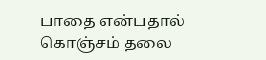பாதை என்பதால்  கொஞ்சம் தலை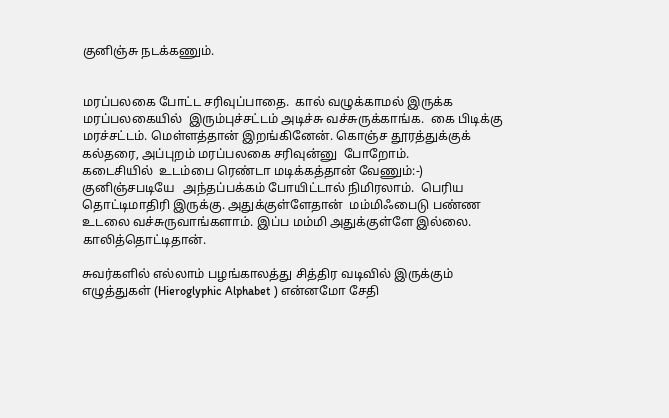குனிஞ்சு நடக்கணும்.


மரப்பலகை போட்ட சரிவுப்பாதை.  கால் வழுக்காமல் இருக்க மரப்பலகையில்  இரும்புச்சட்டம் அடிச்சு வச்சுருக்காங்க.  கை பிடிக்கு மரச்சட்டம். மெள்ளத்தான் இறங்கினேன். கொஞ்ச தூரத்துக்குக் கல்தரை, அப்புறம் மரப்பலகை சரிவுன்னு  போறோம்.
கடைசியில்  உடம்பை ரெண்டா மடிக்கத்தான் வேணும்:-) குனிஞ்சபடியே   அந்தப்பக்கம் போயிட்டால் நிமிரலாம்.  பெரிய தொட்டிமாதிரி இருக்கு. அதுக்குள்ளேதான்  மம்மிஃபைடு பண்ண உடலை வச்சுருவாங்களாம். இப்ப மம்மி அதுக்குள்ளே இல்லை. காலித்தொட்டிதான்.

சுவர்களில் எல்லாம் பழங்காலத்து சித்திர வடிவில் இருக்கும் எழுத்துகள் (Hieroglyphic Alphabet ) என்னமோ சேதி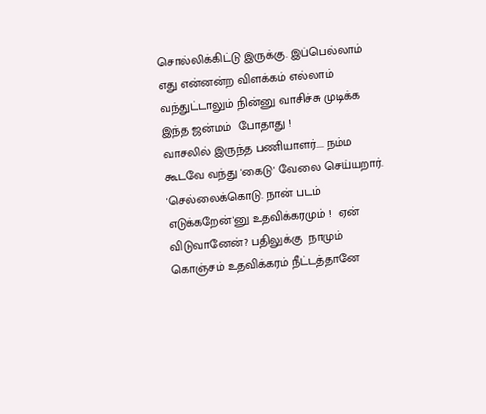சொல்லிக்கிட்டு இருக்கு. இப்பெல்லாம்  எது என்னன்ற விளக்கம் எல்லாம் வந்துட்டாலும் நின்னு வாசிச்சு முடிக்க இந்த ஜன்மம்  போதாது !
வாசலில் இருந்த பணியாளர்.... நம்ம கூடவே வந்து 'கைடு' வேலை செய்யறார். 'செல்லைக்கொடு. நான் படம் எடுக்கறேன்'னு உதவிக்கரமும் !  ஏன் விடுவானேன்? பதிலுக்கு  நாமும் கொஞ்சம் உதவிக்கரம் நீட்டத்தானே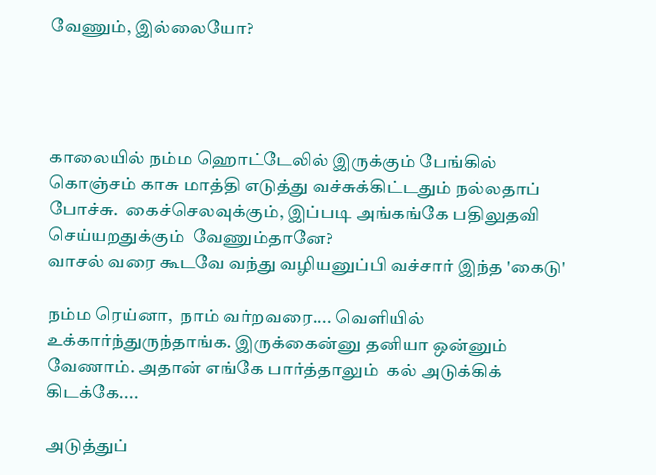வேணும், இல்லையோ?




காலையில் நம்ம ஹொட்டேலில் இருக்கும் பேங்கில் கொஞ்சம் காசு மாத்தி எடுத்து வச்சுக்கிட்டதும் நல்லதாப் போச்சு.  கைச்செலவுக்கும், இப்படி அங்கங்கே பதிலுதவி செய்யறதுக்கும்  வேணும்தானே?
வாசல் வரை கூடவே வந்து வழியனுப்பி வச்சார் இந்த 'கைடு'

நம்ம ரெய்னா,  நாம் வர்றவரை.... வெளியில்  உக்கார்ந்துருந்தாங்க. இருக்கைன்னு தனியா ஒன்னும் வேணாம். அதான் எங்கே பார்த்தாலும்  கல் அடுக்கிக் கிடக்கே....

அடுத்துப்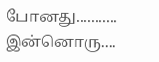போனது...........  இன்னொரு....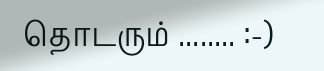தொடரும் ........ :-)